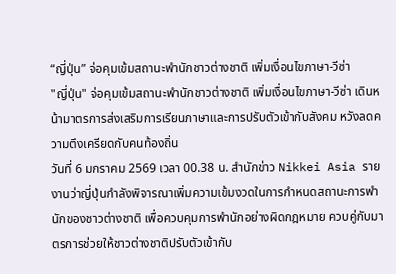“ญี่ปุ่น” จ่อคุมเข้มสถานะพำนักชาวต่างชาติ เพิ่มเงื่อนไขภาษา-วีซ่า
"ญี่ปุ่น" จ่อคุมเข้มสถานะพำนักชาวต่างชาติ เพิ่มเงื่อนไขภาษา-วีซ่า เดินหน้ามาตรการส่งเสริมการเรียนภาษาและการปรับตัวเข้ากับสังคม หวังลดความตึงเครียดกับคนท้องถิ่น
วันที่ 6 มกราคม 2569 เวลา 00.38 น. สำนักข่าว Nikkei Asia รายงานว่าญี่ปุ่นกำลังพิจารณาเพิ่มความเข้มงวดในการกำหนดสถานะการพำนักของชาวต่างชาติ เพื่อควบคุมการพำนักอย่างผิดกฎหมาย ควบคู่กับมาตรการช่วยให้ชาวต่างชาติปรับตัวเข้ากับ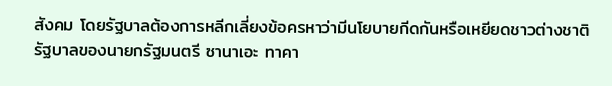สังคม โดยรัฐบาลต้องการหลีกเลี่ยงข้อครหาว่ามีนโยบายกีดกันหรือเหยียดชาวต่างชาติ
รัฐบาลของนายกรัฐมนตรี ซานาเอะ ทาคา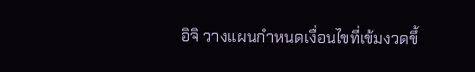อิจิ วางแผนกำหนดเงื่อนไขที่เข้มงวดขึ้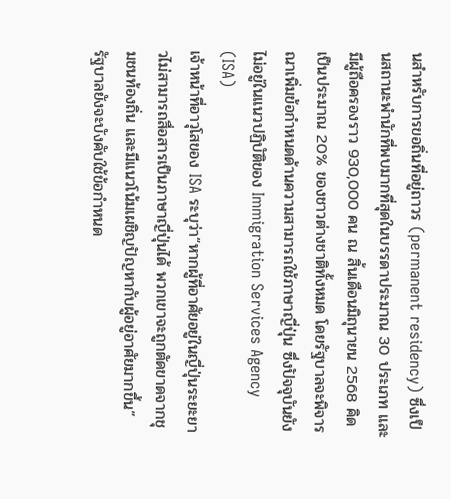นสำหรับการขอถิ่นที่อยู่ถาวร (permanent residency) ซึ่งเป็นสถานะพำนักที่พบมากที่สุดในบรรดาประมาณ 30 ประเภท และมีผู้ถือครองราว 930,000 คน ณ สิ้นเดือนมิถุนายน 2568 คิดเป็นประมาณ 20% ของชาวต่างชาติทั้งหมด โดยรัฐบาลจะพิจารณาเพิ่มข้อกำหนดด้านความสามารถใช้ภาษาญี่ปุ่น ซึ่งปัจจุบันยังไม่อยู่ในแนวปฏิบัติของ Immigration Services Agency (ISA)
เจ้าหน้าที่อาวุโสของ ISA ระบุว่า“หากผู้ที่อาศัยอยู่ในญี่ปุ่นระยะยาวไม่สามารถสื่อสารเป็นภาษาญี่ปุ่นได้ พวกเขาจะถูกตัดขาดจากชุมชนท้องถิ่น และมีแนวโน้มเผชิญปัญหากับผู้อยู่อาศัยมากขึ้น”
รัฐบาลยังจะบังคับใช้ข้อกำหนด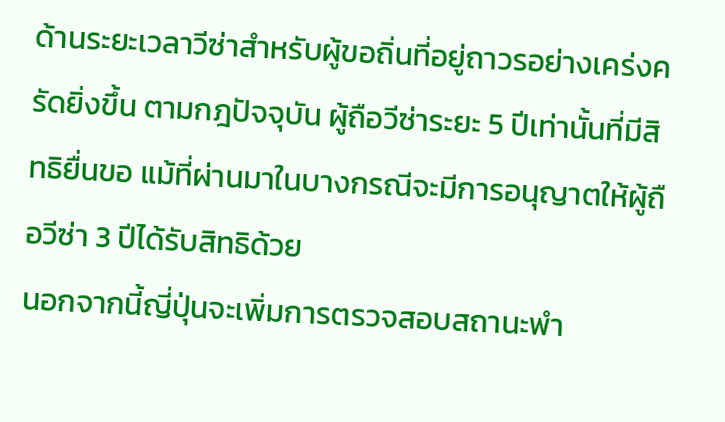ด้านระยะเวลาวีซ่าสำหรับผู้ขอถิ่นที่อยู่ถาวรอย่างเคร่งครัดยิ่งขึ้น ตามกฎปัจจุบัน ผู้ถือวีซ่าระยะ 5 ปีเท่านั้นที่มีสิทธิยื่นขอ แม้ที่ผ่านมาในบางกรณีจะมีการอนุญาตให้ผู้ถือวีซ่า 3 ปีได้รับสิทธิด้วย
นอกจากนี้ญี่ปุ่นจะเพิ่มการตรวจสอบสถานะพำ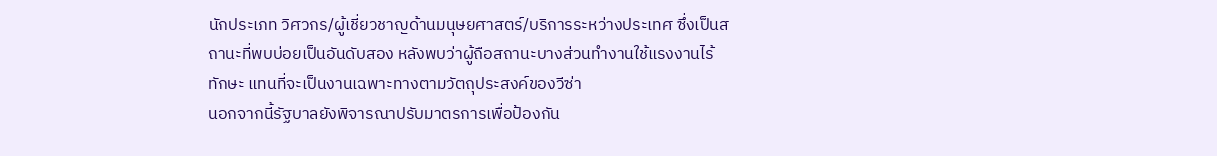นักประเภท วิศวกร/ผู้เชี่ยวชาญด้านมนุษยศาสตร์/บริการระหว่างประเทศ ซึ่งเป็นสถานะที่พบบ่อยเป็นอันดับสอง หลังพบว่าผู้ถือสถานะบางส่วนทำงานใช้แรงงานไร้ทักษะ แทนที่จะเป็นงานเฉพาะทางตามวัตถุประสงค์ของวีซ่า
นอกจากนี้รัฐบาลยังพิจารณาปรับมาตรการเพื่อป้องกัน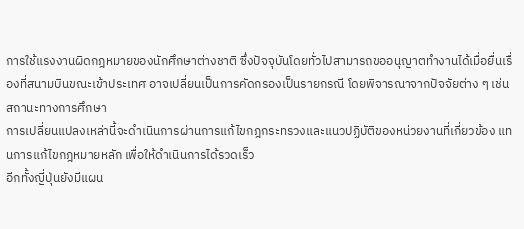การใช้แรงงานผิดกฎหมายของนักศึกษาต่างชาติ ซึ่งปัจจุบันโดยทั่วไปสามารถขออนุญาตทำงานได้เมื่อยื่นเรื่องที่สนามบินขณะเข้าประเทศ อาจเปลี่ยนเป็นการคัดกรองเป็นรายกรณี โดยพิจารณาจากปัจจัยต่าง ๆ เช่น สถานะทางการศึกษา
การเปลี่ยนแปลงเหล่านี้จะดำเนินการผ่านการแก้ไขกฎกระทรวงและแนวปฏิบัติของหน่วยงานที่เกี่ยวข้อง แทนการแก้ไขกฎหมายหลัก เพื่อให้ดำเนินการได้รวดเร็ว
อีกทั้งญี่ปุ่นยังมีแผน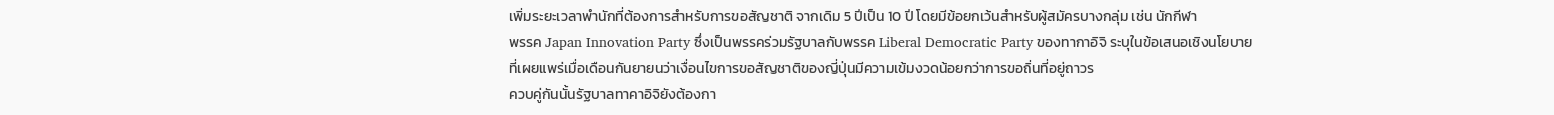เพิ่มระยะเวลาพำนักที่ต้องการสำหรับการขอสัญชาติ จากเดิม 5 ปีเป็น 10 ปี โดยมีข้อยกเว้นสำหรับผู้สมัครบางกลุ่ม เช่น นักกีฬา
พรรค Japan Innovation Party ซึ่งเป็นพรรคร่วมรัฐบาลกับพรรค Liberal Democratic Party ของทากาอิจิ ระบุในข้อเสนอเชิงนโยบายที่เผยแพร่เมื่อเดือนกันยายนว่าเงื่อนไขการขอสัญชาติของญี่ปุ่นมีความเข้มงวดน้อยกว่าการขอถิ่นที่อยู่ถาวร
ควบคู่กันนั้นรัฐบาลทาคาอิจิยังต้องกา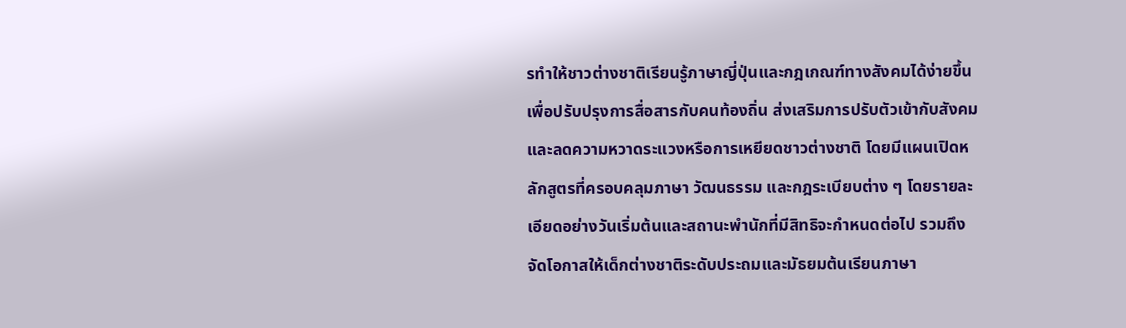รทำให้ชาวต่างชาติเรียนรู้ภาษาญี่ปุ่นและกฎเกณฑ์ทางสังคมได้ง่ายขึ้น เพื่อปรับปรุงการสื่อสารกับคนท้องถิ่น ส่งเสริมการปรับตัวเข้ากับสังคม และลดความหวาดระแวงหรือการเหยียดชาวต่างชาติ โดยมีแผนเปิดหลักสูตรที่ครอบคลุมภาษา วัฒนธรรม และกฎระเบียบต่าง ๆ โดยรายละเอียดอย่างวันเริ่มต้นและสถานะพำนักที่มีสิทธิจะกำหนดต่อไป รวมถึงจัดโอกาสให้เด็กต่างชาติระดับประถมและมัธยมต้นเรียนภาษา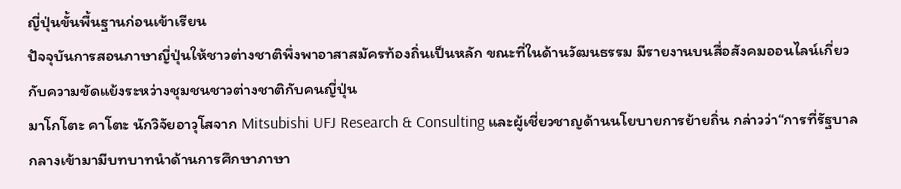ญี่ปุ่นขั้นพื้นฐานก่อนเข้าเรียน
ปัจจุบันการสอนภาษาญี่ปุ่นให้ชาวต่างชาติพึ่งพาอาสาสมัครท้องถิ่นเป็นหลัก ขณะที่ในด้านวัฒนธรรม มีรายงานบนสื่อสังคมออนไลน์เกี่ยวกับความขัดแย้งระหว่างชุมชนชาวต่างชาติกับคนญี่ปุ่น
มาโกโตะ คาโตะ นักวิจัยอาวุโสจาก Mitsubishi UFJ Research & Consulting และผู้เชี่ยวชาญด้านนโยบายการย้ายถิ่น กล่าวว่า“การที่รัฐบาลกลางเข้ามามีบทบาทนำด้านการศึกษาภาษา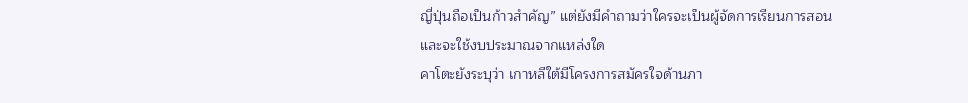ญี่ปุ่นถือเป็นก้าวสำคัญ” แต่ยังมีคำถามว่าใครจะเป็นผู้จัดการเรียนการสอน และจะใช้งบประมาณจากแหล่งใด
คาโตะยังระบุว่า เกาหลีใต้มีโครงการสมัครใจด้านภา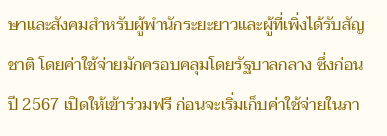ษาและสังคมสำหรับผู้พำนักระยะยาวและผู้ที่เพิ่งได้รับสัญชาติ โดยค่าใช้จ่ายมักครอบคลุมโดยรัฐบาลกลาง ซึ่งก่อนปี 2567 เปิดให้เข้าร่วมฟรี ก่อนจะเริ่มเก็บค่าใช้จ่ายในภา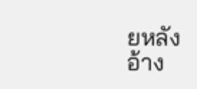ยหลัง
อ้าง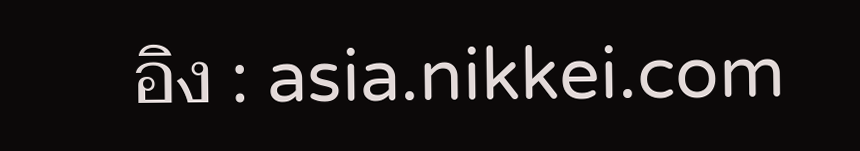อิง : asia.nikkei.com